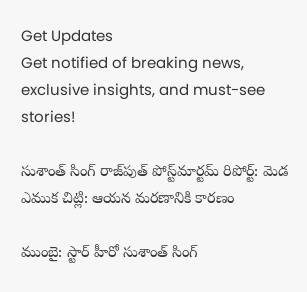Get Updates
Get notified of breaking news, exclusive insights, and must-see stories!

సుశాంత్ సింగ్ రాజ్‌పుత్ పోస్ట్‌మార్టమ్ రిపోర్ట్: మెడ ఎముక చిట్లి: ఆయన మరణానికి కారణం

ముంబై: స్టార్ హీరో సుశాంత్ సింగ్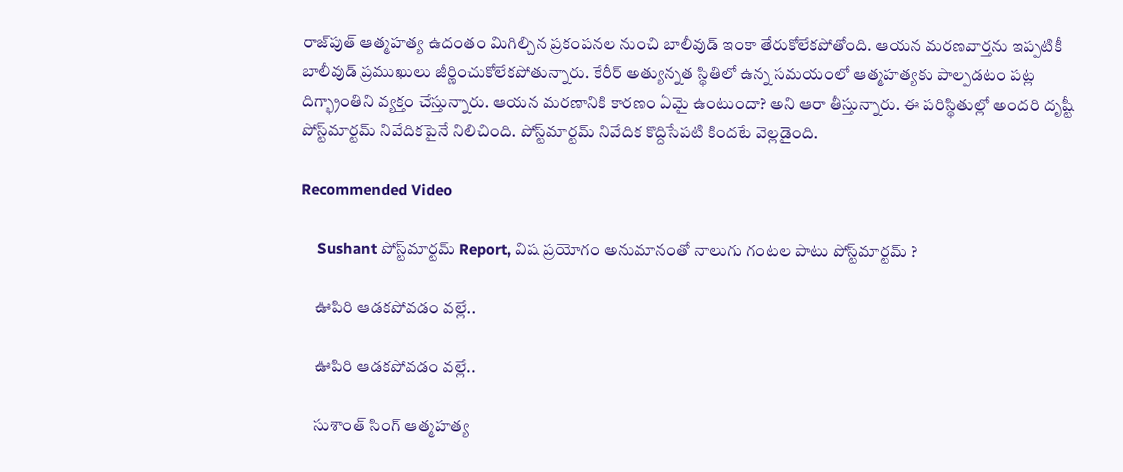రాజ్‌పుత్ ఆత్మహత్య ఉదంతం మిగిల్చిన ప్రకంపనల నుంచి బాలీవుడ్ ఇంకా తేరుకోలేకపోతోంది. ఆయన మరణవార్తను ఇప్పటికీ బాలీవుడ్ ప్రముఖులు జీర్ణించుకోలేకపోతున్నారు. కేరీర్ అత్యున్నత స్థితిలో ఉన్న సమయంలో ఆత్మహత్యకు పాల్పడటం పట్ల దిగ్భ్రాంతిని వ్యక్తం చేస్తున్నారు. ఆయన మరణానికి కారణం ఏమై ఉంటుందా? అని ఆరా తీస్తున్నారు. ఈ పరిస్థితుల్లో అందరి దృష్టీ పోస్ట్‌మార్టమ్ నివేదికపైనే నిలిచింది. పోస్ట్‌మార్టమ్ నివేదిక కొద్దిసేపటి కిందటే వెల్లడైంది.

Recommended Video

    Sushant పోస్ట్‌మార్టమ్ Report, విష ప్రయోగం అనుమానంతో నాలుగు గంటల పాటు పోస్ట్‌మార్టమ్ ?

    ఊపిరి ఆడకపోవడం వల్లే..

    ఊపిరి ఆడకపోవడం వల్లే..

    సుశాంత్ సింగ్ ఆత్మహత్య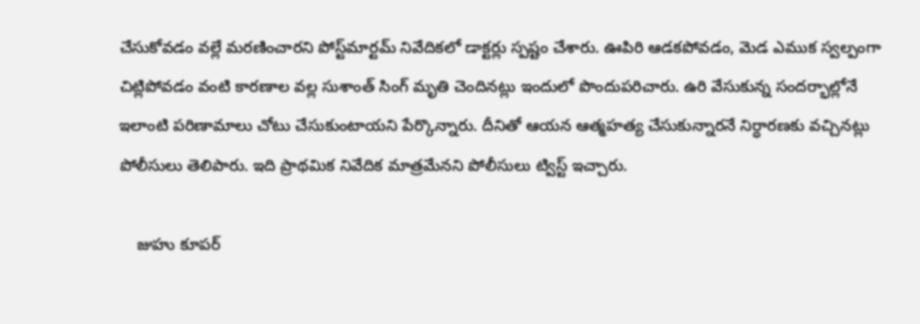చేసుకోవడం వల్లే మరణించారని పోస్ట్‌మార్టమ్ నివేదికలో డాక్టర్లు స్పష్టం చేశారు. ఊపిరి ఆడకపోవడం, మెడ ఎముక స్వల్పంగా చిట్లిపోవడం వంటి కారణాల వల్ల సుశాంత్ సింగ్ మృతి చెందినట్లు ఇందులో పొందుపరిచారు. ఉరి వేసుకున్న సందర్భాల్లోనే ఇలాంటి పరిణామాలు చోటు చేసుకుంటాయని పేర్కొన్నారు. దీనితో ఆయన ఆత్మహత్య చేసుకున్నారనే నిర్ధారణకు వచ్చినట్లు పోలీసులు తెలిపారు. ఇది ప్రాథమిక నివేదిక మాత్రమేనని పోలీసులు ట్విస్ట్ ఇచ్చారు.

    జుహు కూపర్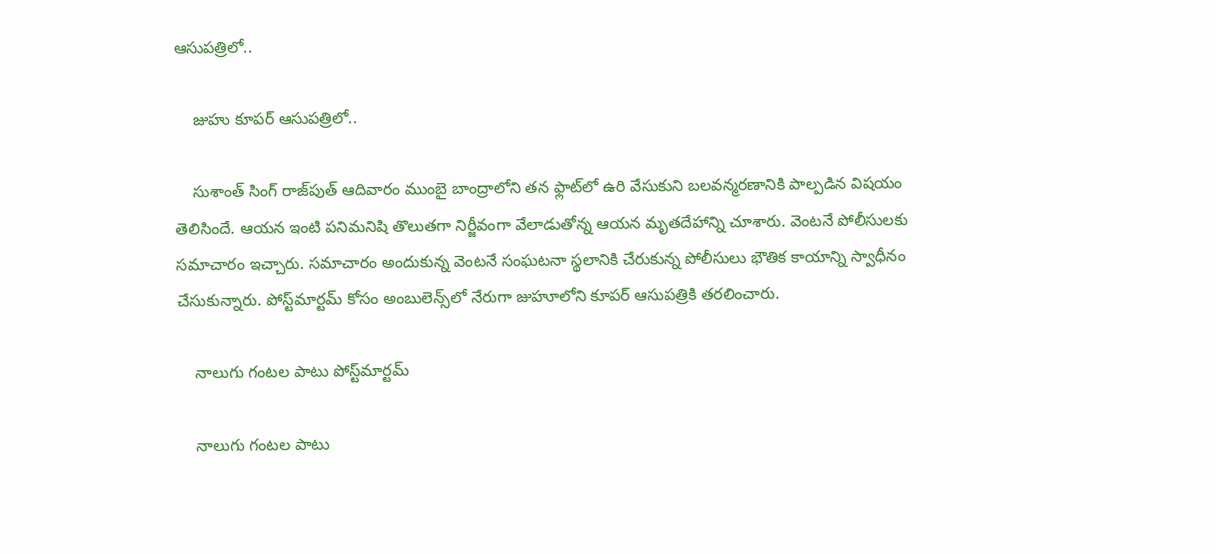ఆసుపత్రిలో..

    జుహు కూపర్ ఆసుపత్రిలో..

    సుశాంత్ సింగ్ రాజ్‌పుత్ ఆదివారం ముంబై బాంద్రాలోని తన ఫ్లాట్‌లో ఉరి వేసుకుని బలవన్మరణానికి పాల్పడిన విషయం తెలిసిందే. ఆయన ఇంటి పనిమనిషి తొలుతగా నిర్జీవంగా వేలాడుతోన్న ఆయన మృతదేహాన్ని చూశారు. వెంటనే పోలీసులకు సమాచారం ఇచ్చారు. సమాచారం అందుకున్న వెంటనే సంఘటనా స్థలానికి చేరుకున్న పోలీసులు భౌతిక కాయాన్ని స్వాధీనం చేసుకున్నారు. పోస్ట్‌మార్టమ్ కోసం అంబులెన్స్‌లో నేరుగా జుహూలోని కూపర్ ఆసుపత్రికి తరలించారు.

    నాలుగు గంటల పాటు పోస్ట్‌మార్టమ్

    నాలుగు గంటల పాటు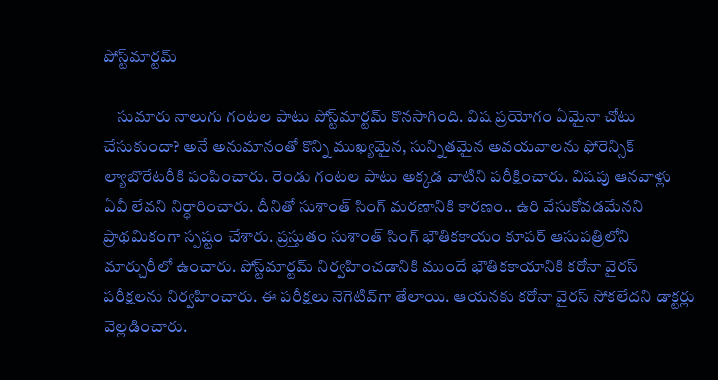పోస్ట్‌మార్టమ్

    సుమారు నాలుగు గంటల పాటు పోస్ట్‌మార్టమ్ కొనసాగింది. విష ప్రయోగం ఏమైనా చోటు చేసుకుందా? అనే అనుమానంతో కొన్ని ముఖ్యమైన, సున్నితమైన అవయవాలను ఫోరెన్సిక్ ల్యాబొరేటరీకి పంపించారు. రెండు గంటల పాటు అక్కడ వాటిని పరీక్షించారు. విషపు ఆనవాళ్లు ఏవీ లేవని నిర్ధారించారు. దీనితో సుశాంత్ సింగ్ మరణానికి కారణం.. ఉరి వేసుకోవడమేనని ప్రాథమికంగా స్పష్టం చేశారు. ప్రస్తుతం సుశాంత్ సింగ్ భౌతికకాయం కూపర్ ఆసుపత్రిలోని మార్చురీలో ఉంచారు. పోస్ట్‌మార్టమ్ నిర్వహించడానికి ముందే భౌతికకాయానికి కరోనా వైరస్ పరీక్షలను నిర్వహించారు. ఈ పరీక్షలు నెగెటివ్‌గా తేలాయి. ఆయనకు కరోనా వైరస్ సోకలేదని డాక్టర్లు వెల్లడించారు.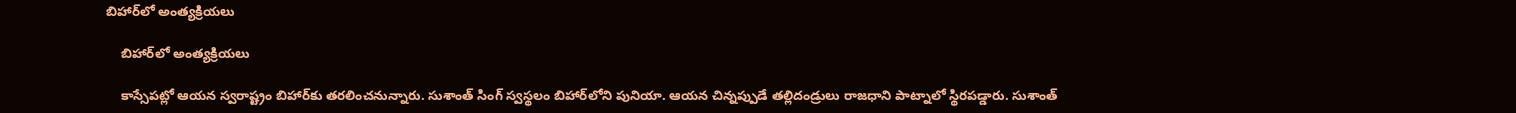బిహార్‌లో అంత్యక్రియలు

    బిహార్‌లో అంత్యక్రియలు

    కాస్సేపట్లో ఆయన స్వరాష్ట్రం బిహార్‌కు తరలించనున్నారు. సుశాంత్ సింగ్ స్వస్థలం బిహార్‌లోని పునియా. ఆయన చిన్నప్పుడే తల్లిదండ్రులు రాజధాని పాట్నాలో స్థిరపడ్డారు. సుశాంత్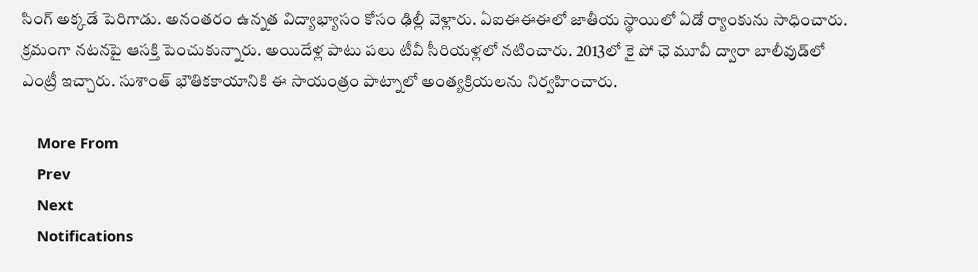సింగ్ అక్కడే పెరిగాడు. అనంతరం ఉన్నత విద్యాభ్యాసం కోసం ఢిల్లీ వెళ్లారు. ఏఐఈఈఈలో జాతీయ స్థాయిలో ఏడో ర్యాంకును సాధించారు. క్రమంగా నటనపై ఆసక్తి పెంచుకున్నారు. అయిదేళ్ల పాటు పలు టీవీ సీరియళ్లలో నటించారు. 2013లో కై పో ఛె మూవీ ద్వారా బాలీవుడ్‌లో ఎంట్రీ ఇచ్చారు. సుశాంత్ భౌతికకాయానికి ఈ సాయంత్రం పాట్నాలో అంత్యక్రియలను నిర్వహించారు.

    More From
    Prev
    Next
    Notifications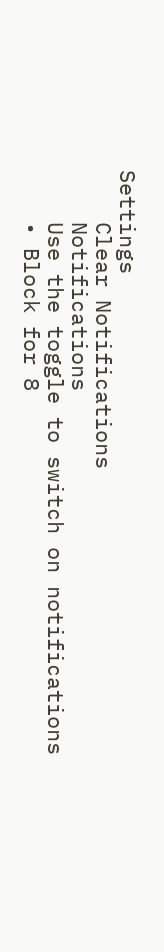Settings
    Clear Notifications
    Notifications
    Use the toggle to switch on notifications
    • Block for 8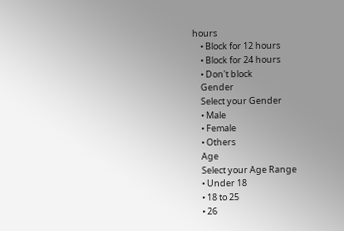hours
    • Block for 12 hours
    • Block for 24 hours
    • Don't block
    Gender
    Select your Gender
    • Male
    • Female
    • Others
    Age
    Select your Age Range
    • Under 18
    • 18 to 25
    • 26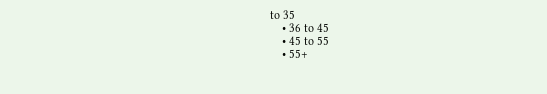to 35
    • 36 to 45
    • 45 to 55
    • 55+